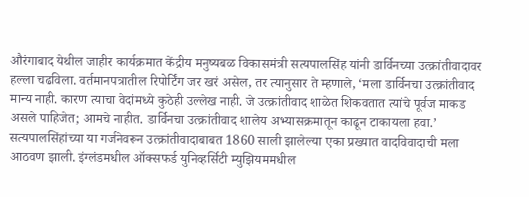औरंगाबाद येथील जाहीर कार्यक्रमात केंद्रीय मनुष्यबळ विकासमंत्री सत्यपालसिंह यांनी डार्विनच्या उत्क्रांतीवादावर हल्ला चढविला. वर्तमानपत्रातील रिपोर्टिंग जर खरं असेल, तर त्यानुसार ते म्हणाले, ‘मला डार्विनचा उत्क्रांतीवाद मान्य नाही. कारण त्याचा वेदांमध्ये कुठेही उल्लेख नाही. जे उत्क्रांतीवाद शाळेत शिकवतात त्यांचे पूर्वज माकड असले पाहिजेत; आमचे नाहीत. डार्विनचा उत्क्रांतीवाद शालेय अभ्यासक्रमातून काढून टाकायला हवा.’
सत्यपालसिंहांच्या या गर्जनेवरून उत्क्रांतीवादाबाबत 1860 साली झालेल्या एका प्रख्यात वादविवादाची मला आठवण झाली. इंग्लंडमधील ऑक्सफर्ड युनिव्हर्सिटी म्युझियममधील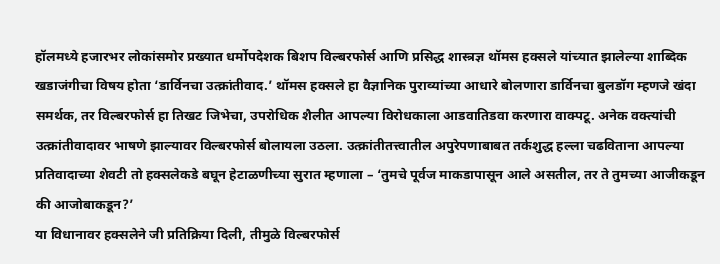हॉलमध्ये हजारभर लोकांसमोर प्रख्यात धर्मोपदेशक बिशप विल्बरफोर्स आणि प्रसिद्ध शास्त्रज्ञ थॉमस हक्सले यांच्यात झालेल्या शाब्दिक खडाजंगीचा विषय होता ‘डार्विनचा उत्क्रांतीवाद.’ थॉमस हक्सले हा वैज्ञानिक पुराव्यांच्या आधारे बोलणारा डार्विनचा बुलडॉग म्हणजे खंदा समर्थक, तर विल्बरफोर्स हा तिखट जिभेचा, उपरोधिक शैलीत आपल्या विरोधकाला आडवातिडवा करणारा वाक्पटू. अनेक वक्त्यांची उत्क्रांतीवादावर भाषणे झाल्यावर विल्बरफोर्स बोलायला उठला. उत्क्रांतीतत्त्वातील अपुरेपणाबाबत तर्कशुद्ध हल्ला चढविताना आपल्या प्रतिवादाच्या शेवटी तो हक्सलेकडे बघून हेटाळणीच्या सुरात म्हणाला – ‘तुमचे पूर्वज माकडापासून आले असतील, तर ते तुमच्या आजीकडून की आजोबाकडून?’
या विधानावर हक्सलेने जी प्रतिक्रिया दिली, तीमुळे विल्बरफोर्स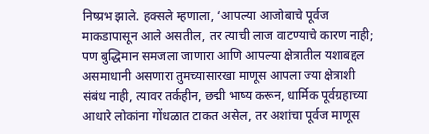निष्प्रभ झाले. हक्सले म्हणाला, ‘आपल्या आजोबाचे पूर्वज माकडापासून आले असतील, तर त्याची लाज वाटण्याचे कारण नाही; पण बुद्धिमान समजला जाणारा आणि आपल्या क्षेत्रातील यशाबद्दल असमाधानी असणारा तुमच्यासारखा माणूस आपला ज्या क्षेत्राशी संबंध नाही, त्यावर तर्कहीन, छद्मी भाष्य करून, धार्मिक पूर्वग्रहाच्या आधारे लोकांना गोंधळात टाकत असेल, तर अशांचा पूर्वज माणूस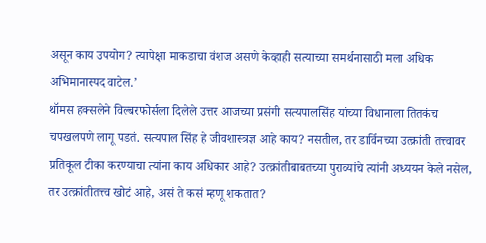असून काय उपयोग? त्यापेक्षा माकडाचा वंशज असणे केव्हाही सत्याच्या समर्थनासाठी मला अधिक अभिमानास्पद वाटेल.’
थॉमस हक्सलेने विल्बरफोर्सला दिलेले उत्तर आजच्या प्रसंगी सत्यपालसिंह यांच्या विधानाला तितकंच चपखलपणे लागू पडतं. सत्यपाल सिंह हे जीवशास्त्रज्ञ आहे काय? नसतील, तर डार्विनच्या उत्क्रांती तत्त्वावर प्रतिकूल टीका करण्याचा त्यांना काय अधिकार आहे? उत्क्रांतीबाबतच्या पुराव्यांचे त्यांनी अध्ययन केले नसेल, तर उत्क्रांतीतत्त्व खोटं आहे, असं ते कसं म्हणू शकतात?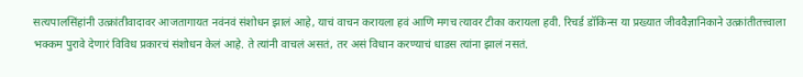सत्यपालसिंहांनी उत्क्रांतीवादावर आजतागायत नवंनवं संशोधन झालं आहे, याचं वाचन करायला हवं आणि मगच त्यावर टीका करायला हवी. रिचर्ड डॉकिन्स या प्रख्यात जीववैज्ञानिकाने उत्क्रांतीतत्त्वाला भक्कम पुरावे देणारं विविध प्रकारचं संशोधन केलं आहे. ते त्यांनी वाचलं असतं, तर असं विधान करण्याचं धाडस त्यांना झालं नसतं.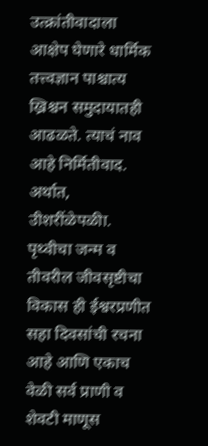उत्क्रांतीवादाला आक्षेप घेणारे धार्मिक तत्त्वज्ञान पाश्चात्य ख्रिश्चन समुदायातही आढळते. त्याचं नाव आहे निर्मितीवाद. अर्थात, उीशरींळेपळीा. पृथ्वीचा जन्म व तीवरील जीवसृष्टीचा विकास ही ईश्वरप्रणीत सहा दिवसांची रचना आहे आणि एकाच वेळी सर्व प्राणी व शेवटी माणूस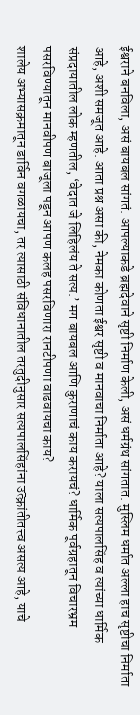ईश्वराने बनविला, असं बायबल सांगतं. आपल्याकडे ब्रह्मदेवाने सृष्टी निर्माण केली, असं धर्मग्रंथ सांगतात. मुस्लिम धर्मात अल्ला हाच सृष्टीचा निर्माता आहे, अशी समजूत आहे. आता प्रश्न असा की, नेमका कोणता ईश्वर सृष्टी व मानवाचा निर्माता आहे? याला सत्यपालसिंह व त्यांच्या धार्मिक संप्रदायातील लोक म्हणतील, ‘वेदात जे लिहिलंय ते सत्य.’ मग बायबल आणि कुराणाचं काय करायचं? धार्मिक पूर्वग्रहातून विचारभ्रम पसरविण्यातून मानवीपण बाजूला पडून आपण कलह पसरविणारा रानटीपणा वाढवायचा काय?
शालेय अभ्यासक्रमातून डार्विन वगळायचा, तर त्यासाठी संविधानातील तरतुदीनुसार सत्यपालसिंहांना उत्क्रांतीतत्त्व असत्य आहे, याचे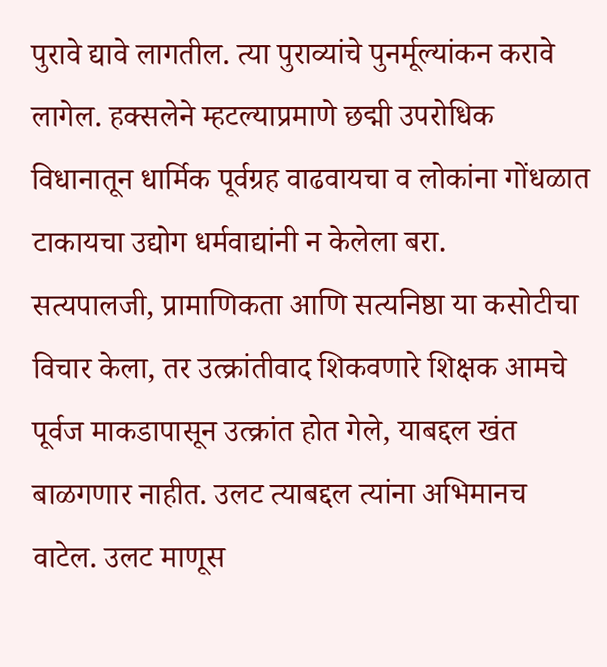पुरावे द्यावे लागतील. त्या पुराव्यांचे पुनर्मूल्यांकन करावे लागेल. हक्सलेने म्हटल्याप्रमाणे छद्मी उपरोधिक विधानातून धार्मिक पूर्वग्रह वाढवायचा व लोकांना गोंधळात टाकायचा उद्योग धर्मवाद्यांनी न केलेला बरा.
सत्यपालजी, प्रामाणिकता आणि सत्यनिष्ठा या कसोटीचा विचार केला, तर उत्क्रांतीवाद शिकवणारे शिक्षक आमचे पूर्वज माकडापासून उत्क्रांत होत गेले, याबद्दल खंत बाळगणार नाहीत. उलट त्याबद्दल त्यांना अभिमानच वाटेल. उलट माणूस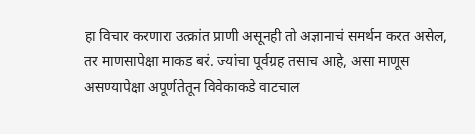हा विचार करणारा उत्क्रांत प्राणी असूनही तो अज्ञानाचं समर्थन करत असेल, तर माणसापेक्षा माकड बरं. ज्यांचा पूर्वग्रह तसाच आहे, असा माणूस असण्यापेक्षा अपूर्णतेतून विवेकाकडे वाटचाल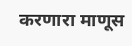करणारा माणूस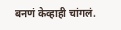बनणं केव्हाही चांगलं.